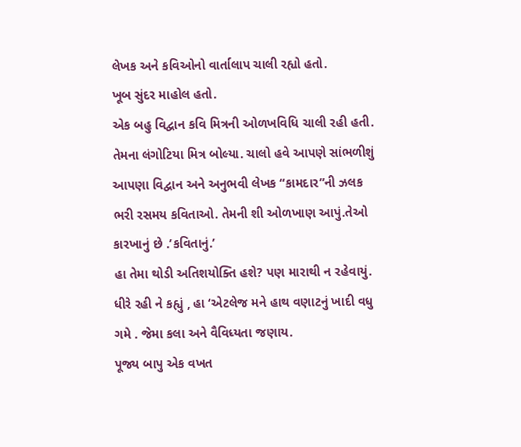લેખક અને કવિઓનો વાર્તાલાપ ચાલી રહ્યો હતો.
ખૂબ સુંદર માહોલ હતો.
એક બહુ વિદ્વાન કવિ મિત્રની ઓળખવિધિ ચાલી રહી હતી.
તેમના લંગોટિયા મિત્ર બોલ્યા. ચાલો હવે આપણે સાંભળીશું
આપણા વિદ્વાન અને અનુભવી લેખક “કામદાર”ની ઝલક
ભરી રસમય કવિતાઓ. તેમની શી ઓળખાણ આપું.તેઓ
કારખાનું છે .’કવિતાનું.’
હા તેમા થોડી અતિશયોક્તિ હશે? પણ મારાથી ન રહેવાયું.
ધીરે રહી ને કહ્યું , હા ‘એટલેજ મને હાથ વણાટનું ખાદી વધુ
ગમે . જેમા કલા અને વૈવિધ્યતા જણાય.
પૂજ્ય બાપુ એક વખત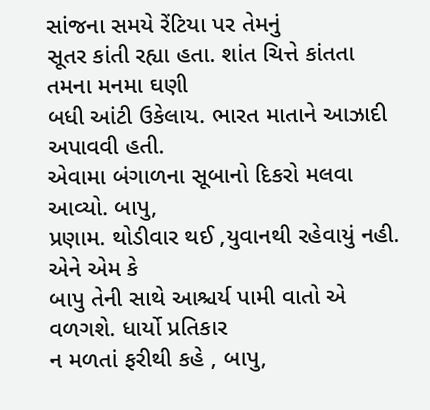સાંજના સમયે રેંટિયા પર તેમનું
સૂતર કાંતી રહ્યા હતા. શાંત ચિત્તે કાંતતા તમના મનમા ઘણી
બધી આંટી ઉકેલાય. ભારત માતાને આઝાદી અપાવવી હતી.
એવામા બંગાળના સૂબાનો દિકરો મલવા આવ્યો. બાપુ,
પ્રણામ. થોડીવાર થઈ ,યુવાનથી રહેવાયું નહી. એને એમ કે
બાપુ તેની સાથે આશ્ચર્ય પામી વાતો એ વળગશે. ધાર્યો પ્રતિકાર
ન મળતાં ફરીથી કહે , બાપુ,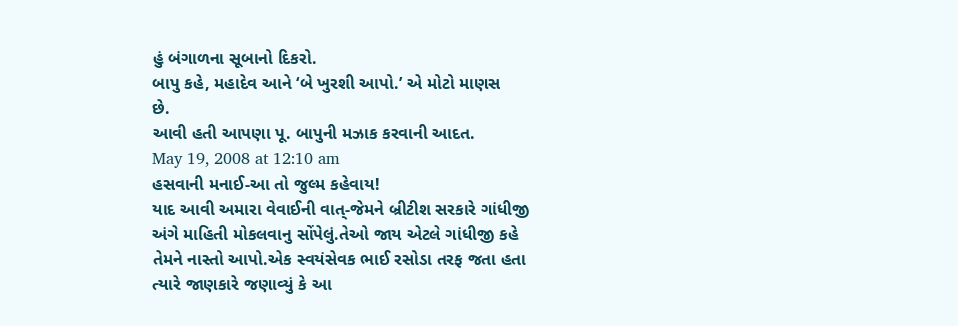હું બંગાળના સૂબાનો દિકરો.
બાપુ કહે, મહાદેવ આને ‘બે ખુરશી આપો.’ એ મોટો માણસ
છે.
આવી હતી આપણા પૂ. બાપુની મઝાક કરવાની આદત.
May 19, 2008 at 12:10 am
હસવાની મનાઈ-આ તો જુલ્મ કહેવાય!
યાદ આવી અમારા વેવાઈની વાત્-જેમને બ્રીટીશ સરકારે ગાંધીજી અંગે માહિતી મોકલવાનુ સોંપેલું.તેઓ જાય એટલે ગાંધીજી કહે તેમને નાસ્તો આપો.એક સ્વયંસેવક ભાઈ રસોડા તરફ જતા હતા ત્યારે જાણકારે જણાવ્યું કે આ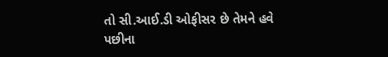તો સી.આઈ.ડી ઓફીસર છે તેમને હવે પછીના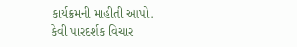કાર્યક્રમની માહીતી આપો.
કેવી પારદર્શક વિચાર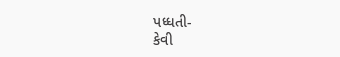પધ્ધતી-
કેવી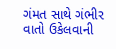ગંમત સાથે ગંભીર વાતો ઉકેલવાની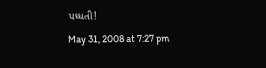પધ્ધતી!
May 31, 2008 at 7:27 pm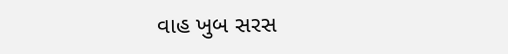વાહ ખુબ સરસ